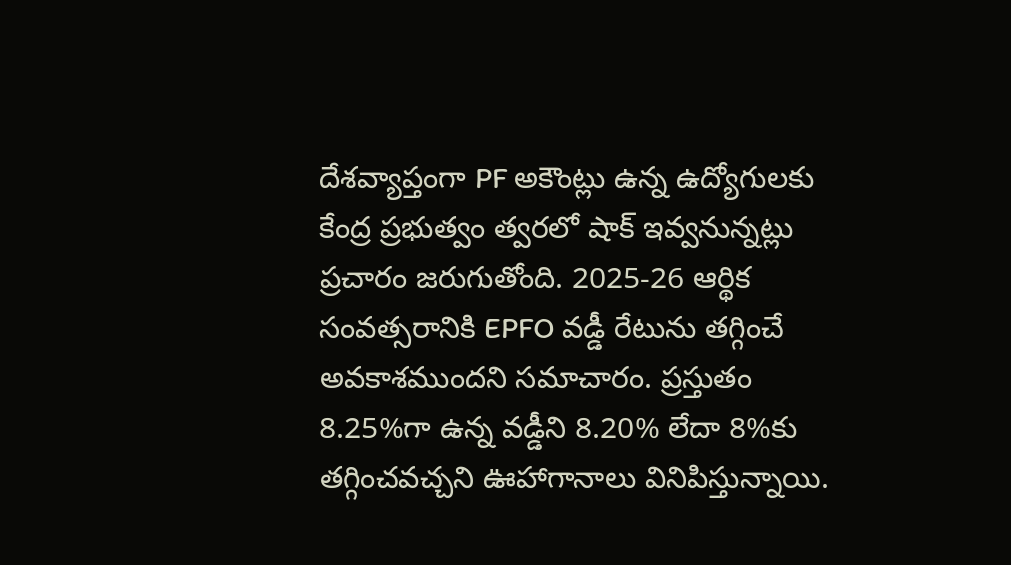దేశవ్యాప్తంగా PF అకౌంట్లు ఉన్న ఉద్యోగులకు కేంద్ర ప్రభుత్వం త్వరలో షాక్ ఇవ్వనున్నట్లు ప్రచారం జరుగుతోంది. 2025-26 ఆర్థిక సంవత్సరానికి EPFO వడ్డీ రేటును తగ్గించే అవకాశముందని సమాచారం. ప్రస్తుతం 8.25%గా ఉన్న వడ్డీని 8.20% లేదా 8%కు తగ్గించవచ్చని ఊహాగానాలు వినిపిస్తున్నాయి.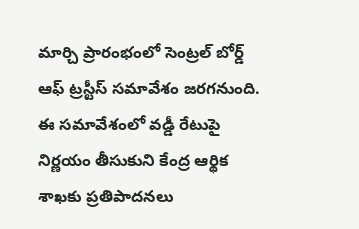మార్చి ప్రారంభంలో సెంట్రల్ బోర్డ్ ఆఫ్ ట్రస్టీస్ సమావేశం జరగనుంది. ఈ సమావేశంలో వడ్డీ రేటుపై నిర్ణయం తీసుకుని కేంద్ర ఆర్థిక శాఖకు ప్రతిపాదనలు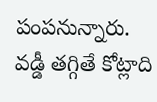పంపనున్నారు. వడ్డీ తగ్గితే కోట్లాది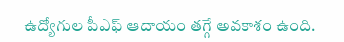ఉద్యోగుల పీఎఫ్ ఆదాయం తగ్గే అవకాశం ఉంది.